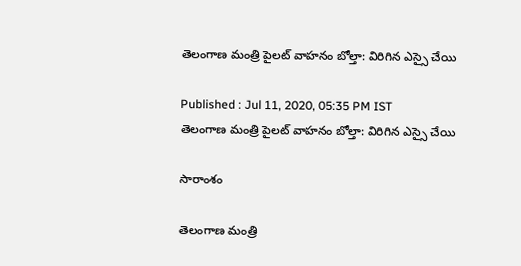తెలంగాణ మంత్రి పైలట్ వాహనం బోల్తా: విరిగిన ఎస్సై చేయి

Published : Jul 11, 2020, 05:35 PM IST
తెలంగాణ మంత్రి పైలట్ వాహనం బోల్తా: విరిగిన ఎస్సై చేయి

సారాంశం

తెలంగాణ మంత్రి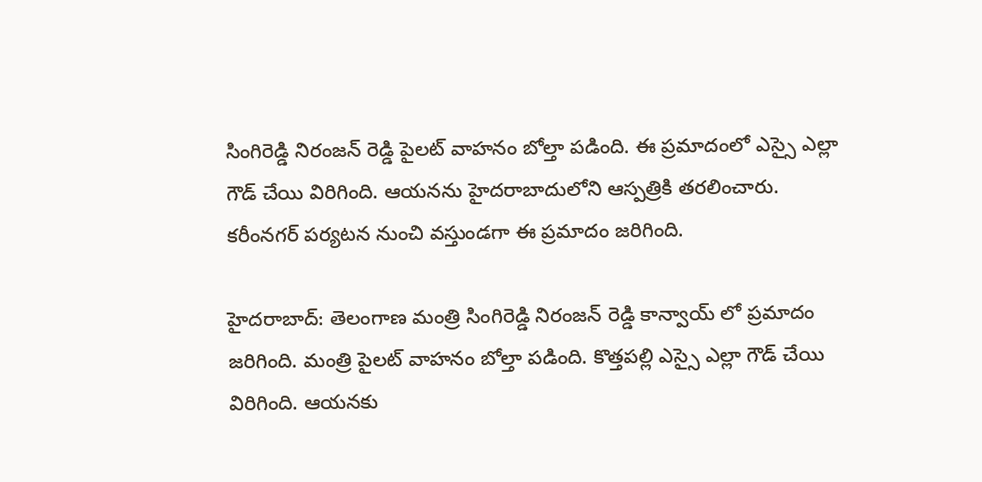సింగిరెడ్డి నిరంజన్ రెడ్డి పైలట్ వాహనం బోల్తా పడింది. ఈ ప్రమాదంలో ఎస్సై ఎల్లా గౌడ్ చేయి విరిగింది. ఆయనను హైదరాబాదులోని ఆస్పత్రికి తరలించారు. కరీంనగర్ పర్యటన నుంచి వస్తుండగా ఈ ప్రమాదం జరిగింది.

హైదరాబాద్: తెలంగాణ మంత్రి సింగిరెడ్డి నిరంజన్ రెడ్డి కాన్వాయ్ లో ప్రమాదం జరిగింది. మంత్రి పైలట్ వాహనం బోల్తా పడింది. కొత్తపల్లి ఎస్సై ఎల్లా గౌడ్ చేయి విరిగింది. ఆయనకు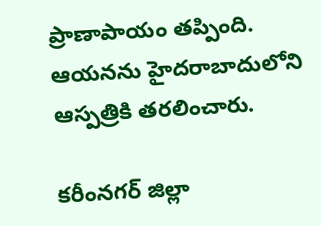ప్రాణాపాయం తప్పింది. ఆయనను హైదరాబాదులోని ఆస్పత్రికి తరలించారు.

కరీంనగర్ జిల్లా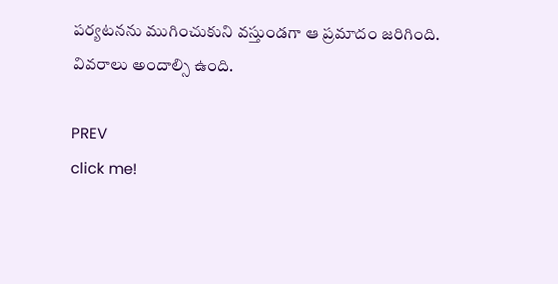పర్యటనను ముగించుకుని వస్తుండగా ఆ ప్రమాదం జరిగింది. వివరాలు అందాల్సి ఉంది.

PREV
click me!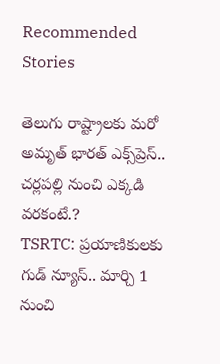Recommended Stories

తెలుగు రాష్ట్రాలకు మరో అమృత్ భారత్ ఎక్స్‌ప్రెస్.. చర్లపల్లి నుంచి ఎక్కడి వరకంటే.?
TSRTC: ప్ర‌యాణికుల‌కు గుడ్ న్యూస్‌.. మార్చి 1 నుంచి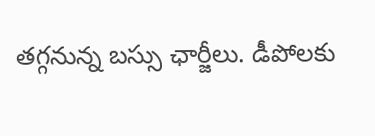త‌గ్గ‌నున్న బ‌స్సు ఛార్జీలు. డీపోల‌కు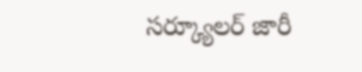స‌ర్క్యూల‌ర్ జారీ